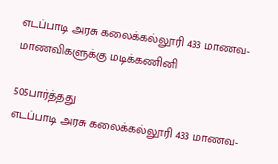எடப்பாடி அரசு கலைக்கல்லூரி 433 மாணவ-மாணவிகளுக்கு மடிக்கணினி

505பார்த்தது
எடப்பாடி அரசு கலைக்கல்லூரி 433 மாணவ-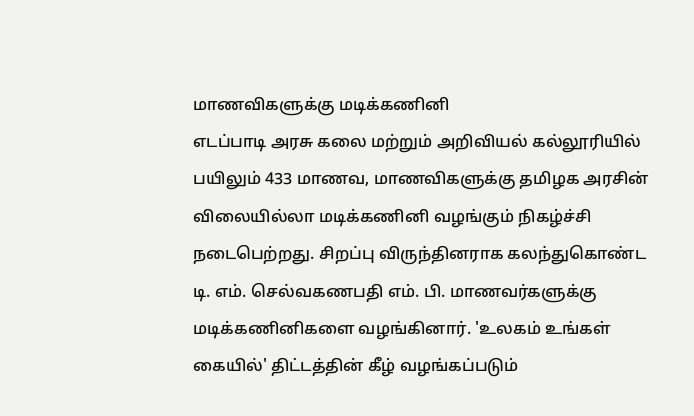மாணவிகளுக்கு மடிக்கணினி
எடப்பாடி அரசு கலை மற்றும் அறிவியல் கல்லூரியில் பயிலும் 433 மாணவ, மாணவிகளுக்கு தமிழக அரசின் விலையில்லா மடிக்கணினி வழங்கும் நிகழ்ச்சி நடைபெற்றது. சிறப்பு விருந்தினராக கலந்துகொண்ட டி. எம். செல்வகணபதி எம். பி. மாணவர்களுக்கு மடிக்கணினிகளை வழங்கினார். 'உலகம் உங்கள் கையில்' திட்டத்தின் கீழ் வழங்கப்படும்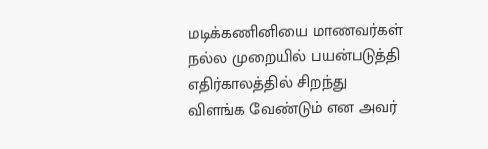மடிக்கணினியை மாணவர்கள் நல்ல முறையில் பயன்படுத்தி எதிர்காலத்தில் சிறந்து விளங்க வேண்டும் என அவர்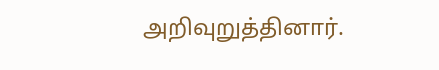அறிவுறுத்தினார்.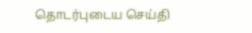தொடர்புடைய செய்தி